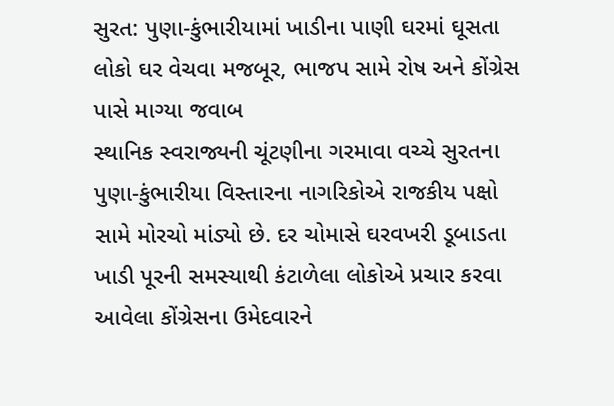સુરત: પુણા-કુંભારીયામાં ખાડીના પાણી ઘરમાં ઘૂસતા લોકો ઘર વેચવા મજબૂર, ભાજપ સામે રોષ અને કોંગ્રેસ પાસે માગ્યા જવાબ
સ્થાનિક સ્વરાજ્યની ચૂંટણીના ગરમાવા વચ્ચે સુરતના પુણા-કુંભારીયા વિસ્તારના નાગરિકોએ રાજકીય પક્ષો સામે મોરચો માંડ્યો છે. દર ચોમાસે ઘરવખરી ડૂબાડતા ખાડી પૂરની સમસ્યાથી કંટાળેલા લોકોએ પ્રચાર કરવા આવેલા કોંગ્રેસના ઉમેદવારને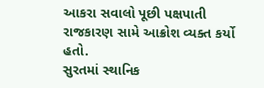આકરા સવાલો પૂછી પક્ષપાતી રાજકારણ સામે આક્રોશ વ્યક્ત કર્યો હતો.
સુરતમાં સ્થાનિક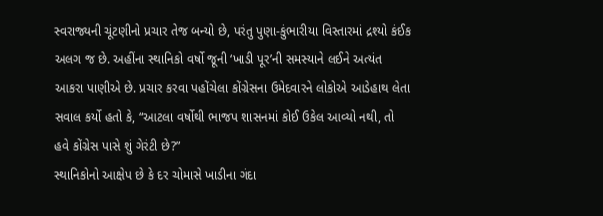સ્વરાજ્યની ચૂંટણીનો પ્રચાર તેજ બન્યો છે, પરંતુ પુણા-કુંભારીયા વિસ્તારમાં દ્રશ્યો કંઈક અલગ જ છે. અહીંના સ્થાનિકો વર્ષો જૂની ‘ખાડી પૂર’ની સમસ્યાને લઈને અત્યંત આકરા પાણીએ છે. પ્રચાર કરવા પહોંચેલા કોંગ્રેસના ઉમેદવારને લોકોએ આડેહાથ લેતા સવાલ કર્યો હતો કે, “આટલા વર્ષોથી ભાજપ શાસનમાં કોઈ ઉકેલ આવ્યો નથી, તો હવે કોંગ્રેસ પાસે શું ગેરંટી છે?”
સ્થાનિકોનો આક્ષેપ છે કે દર ચોમાસે ખાડીના ગંદા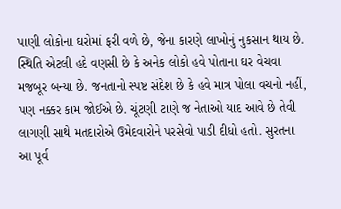પાણી લોકોના ઘરોમાં ફરી વળે છે, જેના કારણે લાખોનું નુકસાન થાય છે. સ્થિતિ એટલી હદે વણસી છે કે અનેક લોકો હવે પોતાના ઘર વેચવા મજબૂર બન્યા છે. જનતાનો સ્પષ્ટ સંદેશ છે કે હવે માત્ર પોલા વચનો નહીં, પણ નક્કર કામ જોઈએ છે. ચૂંટણી ટાણે જ નેતાઓ યાદ આવે છે તેવી લાગણી સાથે મતદારોએ ઉમેદવારોને પરસેવો પાડી દીધો હતો. સુરતના આ પૂર્વ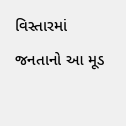વિસ્તારમાં જનતાનો આ મૂડ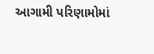આગામી પરિણામોમાં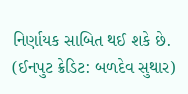નિર્ણાયક સાબિત થઈ શકે છે.
(ઈનપુટ ક્રેડિટ: બળદેવ સુથાર)